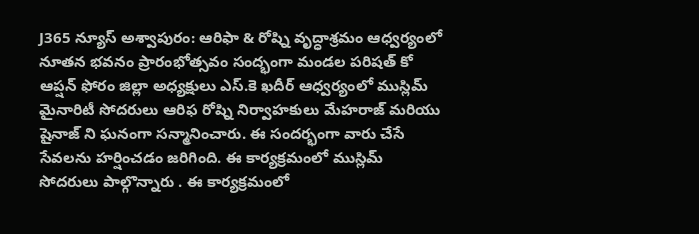J365 న్యూస్ అశ్వాపురం: ఆరిఫా & రోష్ని వృద్ధాశ్రమం ఆధ్వర్యంలో నూతన భవనం ప్రారంభోత్సవం సంద్భంగా మండల పరిషత్ కో ఆప్షన్ ఫోరం జిల్లా అధ్యక్షులు ఎస్.కె ఖదీర్ ఆధ్వర్యంలో ముస్లిమ్ మైనారిటీ సోదరులు ఆరిఫ రోష్ని నిర్వాహకులు మేహరాజ్ మరియు షైనాజ్ ని ఘనంగా సన్మానించారు. ఈ సందర్భంగా వారు చేసే సేవలను హర్షించడం జరిగింది. ఈ కార్యక్రమంలో ముస్లిమ్ సోదరులు పాల్గొన్నారు . ఈ కార్యక్రమంలో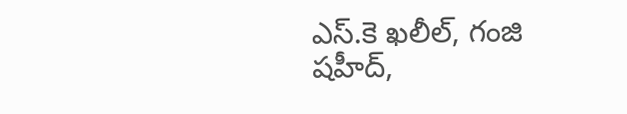ఎస్.కె ఖలీల్, గంజి షహీద్,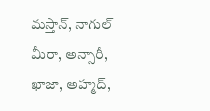మస్తాన్, నాగుల్ మీరా, అన్సారీ, ఖాజా, అహ్మద్,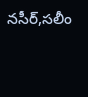నసీర్,సలీం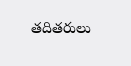తదితరులు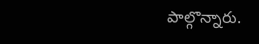పాల్గొన్నారు.